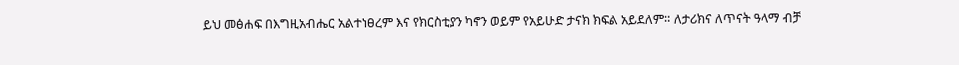ይህ መፅሐፍ በእግዚአብሔር አልተነፀረም እና የክርስቲያን ካኖን ወይም የአይሁድ ታናክ ክፍል አይደለም። ለታሪክና ለጥናት ዓላማ ብቻ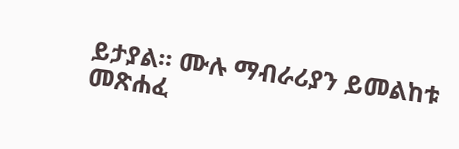ይታያል። ሙሉ ማብራሪያን ይመልከቱ መጽሐፈ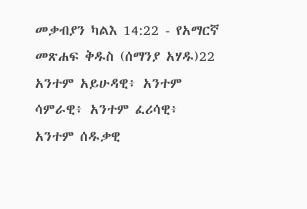መቃብያን ካልእ 14:22 - የአማርኛ መጽሐፍ ቅዱስ (ሰማንያ አሃዱ)22 አንተም አይሁዳዊ፥ አንተም ሳምራዊ፥ አንተም ፈሪሳዊ፥ አንተም ሰዱቃዊ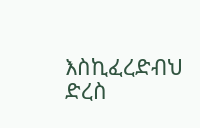እስኪፈረድብህ ድረስ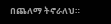በጨለማ ትኖራለህ።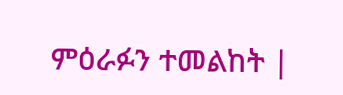ምዕራፉን ተመልከት |